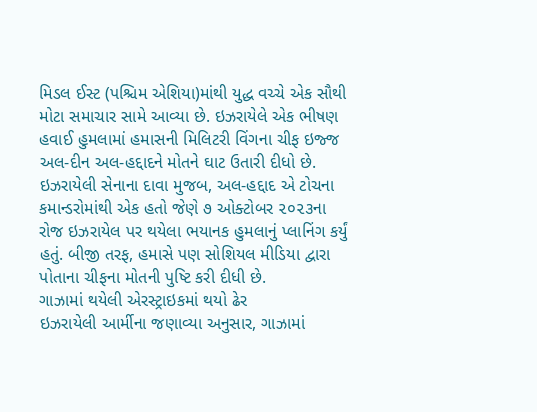મિડલ ઈસ્ટ (પશ્ચિમ એશિયા)માંથી યુદ્ધ વચ્ચે એક સૌથી મોટા સમાચાર સામે આવ્યા છે. ઇઝરાયેલે એક ભીષણ હવાઈ હુમલામાં હમાસની મિલિટરી વિંગના ચીફ ઇજ્જ અલ-દીન અલ-હદ્દાદને મોતને ઘાટ ઉતારી દીધો છે. ઇઝરાયેલી સેનાના દાવા મુજબ, અલ-હદ્દાદ એ ટોચના કમાન્ડરોમાંથી એક હતો જેણે ૭ ઓક્ટોબર ૨૦૨૩ના રોજ ઇઝરાયેલ પર થયેલા ભયાનક હુમલાનું પ્લાનિંગ કર્યું હતું. બીજી તરફ, હમાસે પણ સોશિયલ મીડિયા દ્વારા પોતાના ચીફના મોતની પુષ્ટિ કરી દીધી છે.
ગાઝામાં થયેલી એરસ્ટ્રાઇકમાં થયો ઢેર
ઇઝરાયેલી આર્મીના જણાવ્યા અનુસાર, ગાઝામાં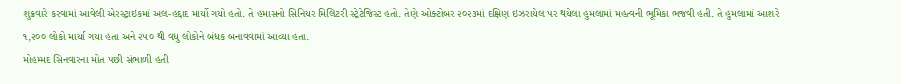શુક્રવારે કરવામાં આવેલી એરસ્ટ્રાઇકમાં અલ-હદ્દાદ માર્યો ગયો હતો. તે હમાસનો સિનિયર મિલિટરી સ્ટ્રેટેજિસ્ટ હતો. તેણે ઓક્ટોબર ૨૦૨૩માં દક્ષિણ ઇઝરાયેલ પર થયેલા હુમલામાં મહત્વની ભૂમિકા ભજવી હતી. તે હુમલામાં આશરે ૧,૨૦૦ લોકો માર્યા ગયા હતા અને ૨૫૦ થી વધુ લોકોને બંધક બનાવવામાં આવ્યા હતા.
મોહમ્મદ સિનવારના મોત પછી સંભાળી હતી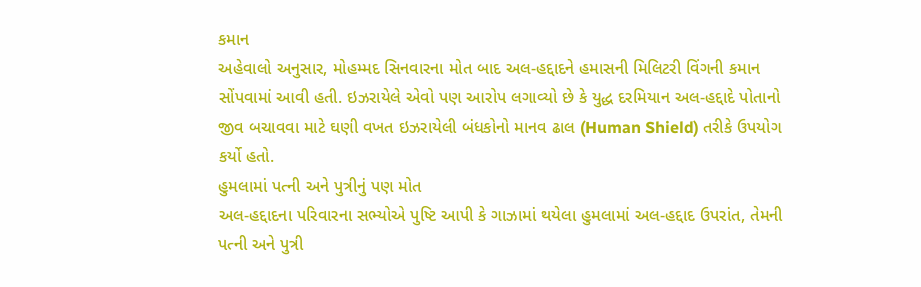કમાન
અહેવાલો અનુસાર, મોહમ્મદ સિનવારના મોત બાદ અલ-હદ્દાદને હમાસની મિલિટરી વિંગની કમાન સોંપવામાં આવી હતી. ઇઝરાયેલે એવો પણ આરોપ લગાવ્યો છે કે યુદ્ધ દરમિયાન અલ-હદ્દાદે પોતાનો જીવ બચાવવા માટે ઘણી વખત ઇઝરાયેલી બંધકોનો માનવ ઢાલ (Human Shield) તરીકે ઉપયોગ કર્યો હતો.
હુમલામાં પત્ની અને પુત્રીનું પણ મોત
અલ-હદ્દાદના પરિવારના સભ્યોએ પુષ્ટિ આપી કે ગાઝામાં થયેલા હુમલામાં અલ-હદ્દાદ ઉપરાંત, તેમની પત્ની અને પુત્રી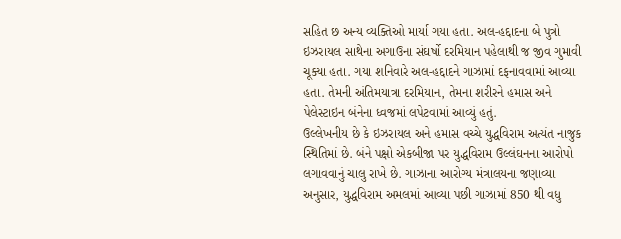સહિત છ અન્ય વ્યક્તિઓ માર્યા ગયા હતા. અલ-હદ્દાદના બે પુત્રો ઇઝરાયલ સાથેના અગાઉના સંઘર્ષો દરમિયાન પહેલાથી જ જીવ ગુમાવી ચૂક્યા હતા. ગયા શનિવારે અલ-હદ્દાદને ગાઝામાં દફનાવવામાં આવ્યા હતા. તેમની અંતિમયાત્રા દરમિયાન, તેમના શરીરને હમાસ અને પેલેસ્ટાઇન બંનેના ધ્વજમાં લપેટવામાં આવ્યું હતું.
ઉલ્લેખનીય છે કે ઇઝરાયલ અને હમાસ વચ્ચે યુદ્ધવિરામ અત્યંત નાજુક સ્થિતિમાં છે. બંને પક્ષો એકબીજા પર યુદ્ધવિરામ ઉલ્લંઘનના આરોપો લગાવવાનું ચાલુ રાખે છે. ગાઝાના આરોગ્ય મંત્રાલયના જણાવ્યા અનુસાર, યુદ્ધવિરામ અમલમાં આવ્યા પછી ગાઝામાં 850 થી વધુ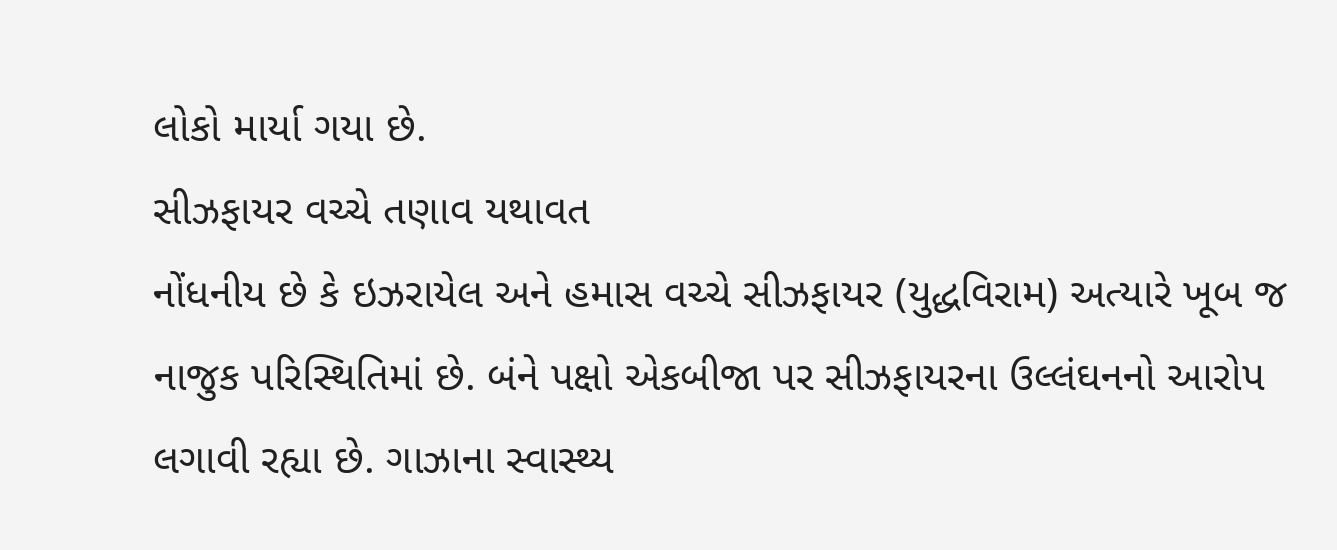લોકો માર્યા ગયા છે.
સીઝફાયર વચ્ચે તણાવ યથાવત
નોંધનીય છે કે ઇઝરાયેલ અને હમાસ વચ્ચે સીઝફાયર (યુદ્ધવિરામ) અત્યારે ખૂબ જ નાજુક પરિસ્થિતિમાં છે. બંને પક્ષો એકબીજા પર સીઝફાયરના ઉલ્લંઘનનો આરોપ લગાવી રહ્યા છે. ગાઝાના સ્વાસ્થ્ય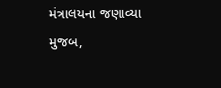મંત્રાલયના જણાવ્યા મુજબ,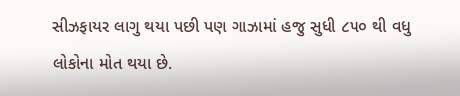સીઝફાયર લાગુ થયા પછી પણ ગાઝામાં હજુ સુધી ૮૫૦ થી વધુ લોકોના મોત થયા છે.